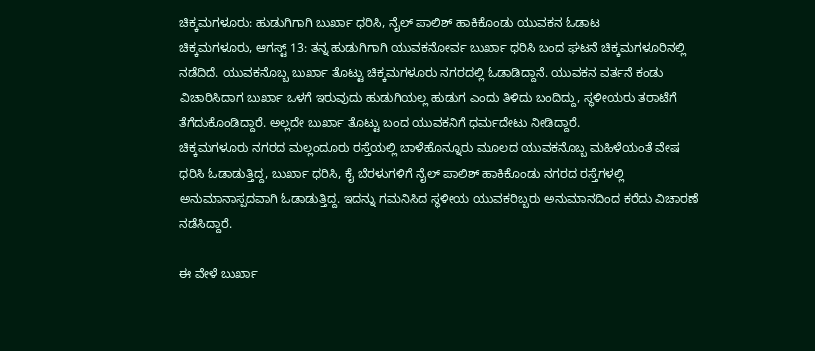ಚಿಕ್ಕಮಗಳೂರು: ಹುಡುಗಿಗಾಗಿ ಬುರ್ಖಾ ಧರಿಸಿ, ನೈಲ್ ಪಾಲಿಶ್ ಹಾಕಿಕೊಂಡು ಯುವಕನ ಓಡಾಟ
ಚಿಕ್ಕಮಗಳೂರು, ಆಗಸ್ಟ್ 13: ತನ್ನ ಹುಡುಗಿಗಾಗಿ ಯುವಕನೋರ್ವ ಬುರ್ಖಾ ಧರಿಸಿ ಬಂದ ಘಟನೆ ಚಿಕ್ಕಮಗಳೂರಿನಲ್ಲಿ ನಡೆದಿದೆ. ಯುವಕನೊಬ್ಬ ಬುರ್ಖಾ ತೊಟ್ಟು ಚಿಕ್ಕಮಗಳೂರು ನಗರದಲ್ಲಿ ಓಡಾಡಿದ್ದಾನೆ. ಯುವಕನ ವರ್ತನೆ ಕಂಡು ವಿಚಾರಿಸಿದಾಗ ಬುರ್ಖಾ ಒಳಗೆ ಇರುವುದು ಹುಡುಗಿಯಲ್ಲ ಹುಡುಗ ಎಂದು ತಿಳಿದು ಬಂದಿದ್ದು, ಸ್ಥಳೀಯರು ತರಾಟೆಗೆ ತೆಗೆದುಕೊಂಡಿದ್ದಾರೆ. ಅಲ್ಲದೇ ಬುರ್ಖಾ ತೊಟ್ಟು ಬಂದ ಯುವಕನಿಗೆ ಧರ್ಮದೇಟು ನೀಡಿದ್ದಾರೆ.
ಚಿಕ್ಕಮಗಳೂರು ನಗರದ ಮಲ್ಲಂದೂರು ರಸ್ತೆಯಲ್ಲಿ ಬಾಳೆಹೊನ್ನೂರು ಮೂಲದ ಯುವಕನೊಬ್ಬ ಮಹಿಳೆಯಂತೆ ವೇಷ ಧರಿಸಿ ಓಡಾಡುತ್ತಿದ್ದ, ಬುರ್ಖಾ ಧರಿಸಿ, ಕೈ ಬೆರಳುಗಳಿಗೆ ನೈಲ್ ಪಾಲಿಶ್ ಹಾಕಿಕೊಂಡು ನಗರದ ರಸ್ತೆಗಳಲ್ಲಿ ಅನುಮಾನಾಸ್ಪದವಾಗಿ ಓಡಾಡುತ್ತಿದ್ದ. ಇದನ್ನು ಗಮನಿಸಿದ ಸ್ಥಳೀಯ ಯುವಕರಿಬ್ಬರು ಅನುಮಾನದಿಂದ ಕರೆದು ವಿಚಾರಣೆ ನಡೆಸಿದ್ದಾರೆ.

ಈ ವೇಳೆ ಬುರ್ಖಾ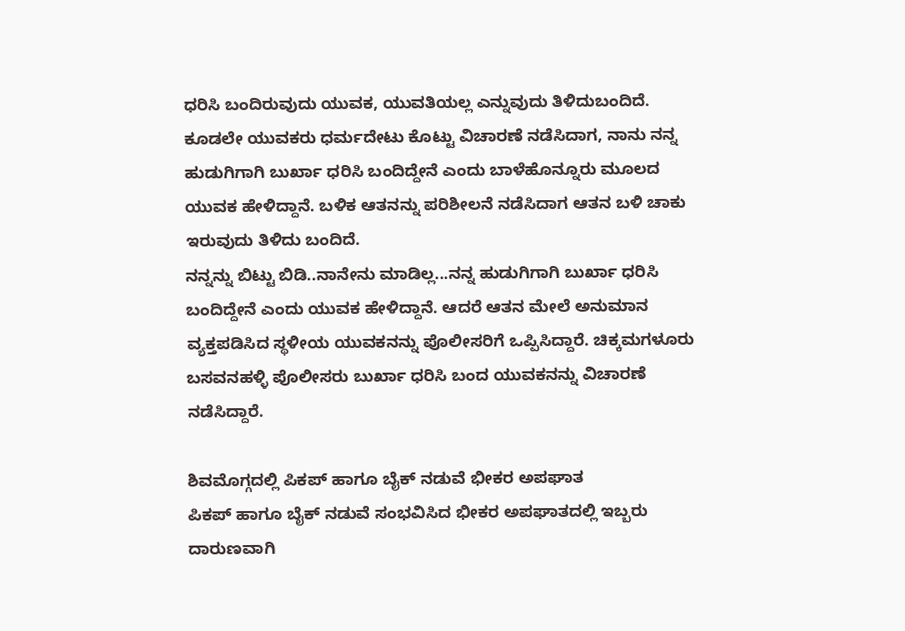ಧರಿಸಿ ಬಂದಿರುವುದು ಯುವಕ, ಯುವತಿಯಲ್ಲ ಎನ್ನುವುದು ತಿಳಿದುಬಂದಿದೆ. ಕೂಡಲೇ ಯುವಕರು ಧರ್ಮದೇಟು ಕೊಟ್ಟು ವಿಚಾರಣೆ ನಡೆಸಿದಾಗ, ನಾನು ನನ್ನ ಹುಡುಗಿಗಾಗಿ ಬುರ್ಖಾ ಧರಿಸಿ ಬಂದಿದ್ದೇನೆ ಎಂದು ಬಾಳೆಹೊನ್ನೂರು ಮೂಲದ ಯುವಕ ಹೇಳಿದ್ದಾನೆ. ಬಳಿಕ ಆತನನ್ನು ಪರಿಶೀಲನೆ ನಡೆಸಿದಾಗ ಆತನ ಬಳಿ ಚಾಕು ಇರುವುದು ತಿಳಿದು ಬಂದಿದೆ.
ನನ್ನನ್ನು ಬಿಟ್ಟು ಬಿಡಿ..ನಾನೇನು ಮಾಡಿಲ್ಲ...ನನ್ನ ಹುಡುಗಿಗಾಗಿ ಬುರ್ಖಾ ಧರಿಸಿ ಬಂದಿದ್ದೇನೆ ಎಂದು ಯುವಕ ಹೇಳಿದ್ದಾನೆ. ಆದರೆ ಆತನ ಮೇಲೆ ಅನುಮಾನ ವ್ಯಕ್ತಪಡಿಸಿದ ಸ್ಥಳೀಯ ಯುವಕನನ್ನು ಪೊಲೀಸರಿಗೆ ಒಪ್ಪಿಸಿದ್ದಾರೆ. ಚಿಕ್ಕಮಗಳೂರು ಬಸವನಹಳ್ಳಿ ಪೊಲೀಸರು ಬುರ್ಖಾ ಧರಿಸಿ ಬಂದ ಯುವಕನನ್ನು ವಿಚಾರಣೆ ನಡೆಸಿದ್ದಾರೆ.

ಶಿವಮೊಗ್ಗದಲ್ಲಿ ಪಿಕಪ್ ಹಾಗೂ ಬೈಕ್ ನಡುವೆ ಭೀಕರ ಅಪಘಾತ
ಪಿಕಪ್ ಹಾಗೂ ಬೈಕ್ ನಡುವೆ ಸಂಭವಿಸಿದ ಭೀಕರ ಅಪಘಾತದಲ್ಲಿ ಇಬ್ಬರು ದಾರುಣವಾಗಿ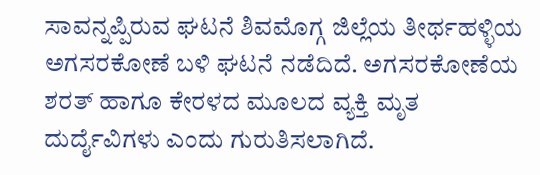ಸಾವನ್ನಪ್ಪಿರುವ ಘಟನೆ ಶಿವಮೊಗ್ಗ ಜಿಲ್ಲೆಯ ತೀರ್ಥಹಳ್ಳಿಯ ಅಗಸರಕೋಣೆ ಬಳಿ ಘಟನೆ ನಡೆದಿದೆ. ಅಗಸರಕೋಣೆಯ ಶರತ್ ಹಾಗೂ ಕೇರಳದ ಮೂಲದ ವ್ಯಕ್ತಿ ಮೃತ ದುರ್ದೈವಿಗಳು ಎಂದು ಗುರುತಿಸಲಾಗಿದೆ.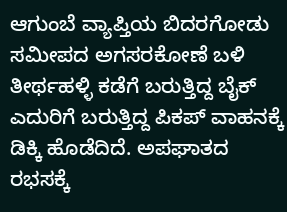ಆಗುಂಬೆ ವ್ಯಾಪ್ತಿಯ ಬಿದರಗೋಡು ಸಮೀಪದ ಅಗಸರಕೋಣೆ ಬಳಿ ತೀರ್ಥಹಳ್ಳಿ ಕಡೆಗೆ ಬರುತ್ತಿದ್ದ ಬೈಕ್ ಎದುರಿಗೆ ಬರುತ್ತಿದ್ದ ಪಿಕಪ್ ವಾಹನಕ್ಕೆ ಡಿಕ್ಕಿ ಹೊಡೆದಿದೆ. ಅಪಘಾತದ ರಭಸಕ್ಕೆ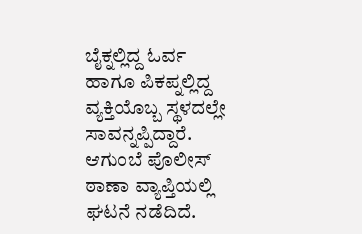ಬೈಕ್ನಲ್ಲಿದ್ದ ಓರ್ವ ಹಾಗೂ ಪಿಕಪ್ನಲ್ಲಿದ್ದ ವ್ಯಕ್ತಿಯೊಬ್ಬ ಸ್ಥಳದಲ್ಲೇ ಸಾವನ್ನಪ್ಪಿದ್ದಾರೆ. ಆಗುಂಬೆ ಪೊಲೀಸ್ ಠಾಣಾ ವ್ಯಾಪ್ತಿಯಲ್ಲಿ ಘಟನೆ ನಡೆದಿದೆ.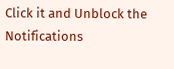Click it and Unblock the Notifications